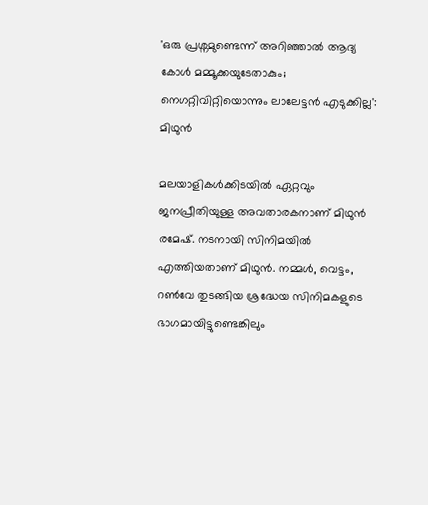'ഒരു പ്രശ്നമുണ്ടെന്ന് അറിഞ്ഞാൽ ആദ്യ കോൾ മമ്മൂക്കയുടേതാകും; നെഗറ്റിവിറ്റിയൊന്നും ലാലേട്ടൻ എടുക്കില്ല': മിഥുൻ

മലയാളികൾക്കിടയിൽ ഏറ്റവും ജനപ്രീതിയുള്ള അവതാരകനാണ് മിഥുന്‍ രമേഷ്. നടനായി സിനിമയിൽ എത്തിയതാണ് മിഥുൻ. നമ്മൾ, വെട്ടം, റൺവേ തുടങ്ങിയ ശ്രദ്ധേയ സിനിമകളുടെ ഭാഗമായിട്ടുണ്ടെങ്കിലും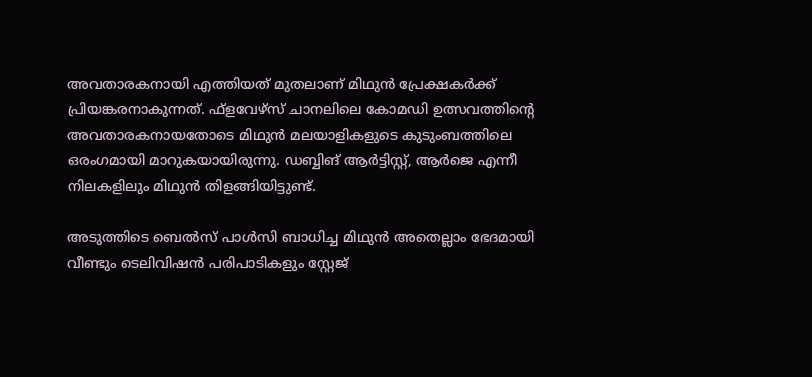അവതാരകനായി എത്തിയത് മുതലാണ് മിഥുൻ പ്രേക്ഷകർക്ക് പ്രിയങ്കരനാകുന്നത്. ഫ്‌ളവേഴ്‌സ് ചാനലിലെ കോമഡി ഉത്സവത്തിന്റെ അവതാരകനായതോടെ മിഥുന്‍ മലയാളികളുടെ കുടുംബത്തിലെ ഒരംഗമായി മാറുകയായിരുന്നു. ഡബ്ബിങ് ആർട്ടിസ്റ്റ്, ആർജെ എന്നീ നിലകളിലും മിഥുൻ തിളങ്ങിയിട്ടുണ്ട്.

അടുത്തിടെ ബെൽസ് പാൾസി ബാധിച്ച മിഥുൻ അതെല്ലാം ഭേദമായി വീണ്ടും ടെലിവിഷൻ പരിപാടികളും സ്റ്റേജ്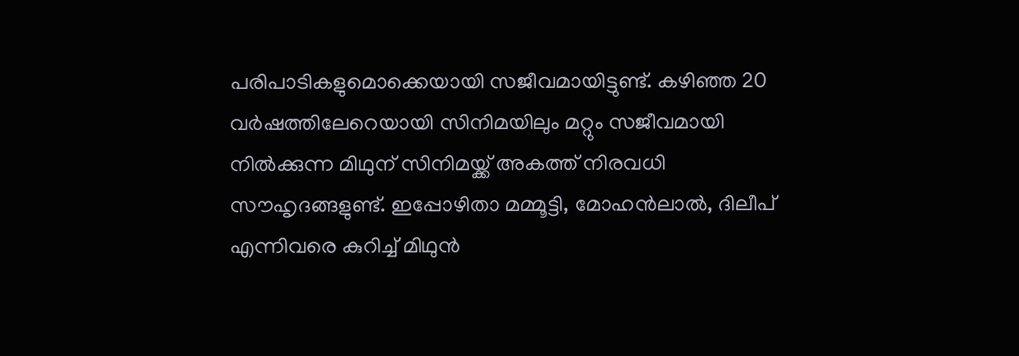പരിപാടികളുമൊക്കെയായി സജീവമായിട്ടുണ്ട്. കഴിഞ്ഞ 20 വർഷത്തിലേറെയായി സിനിമയിലും മറ്റും സജീവമായി നിൽക്കുന്ന മിഥുന് സിനിമയ്ക്ക് അകത്ത് നിരവധി സൗഹൃദങ്ങളുണ്ട്. ഇപ്പോഴിതാ മമ്മൂട്ടി, മോഹൻലാൽ, ദിലീപ് എന്നിവരെ കുറിച്ച് മിഥുൻ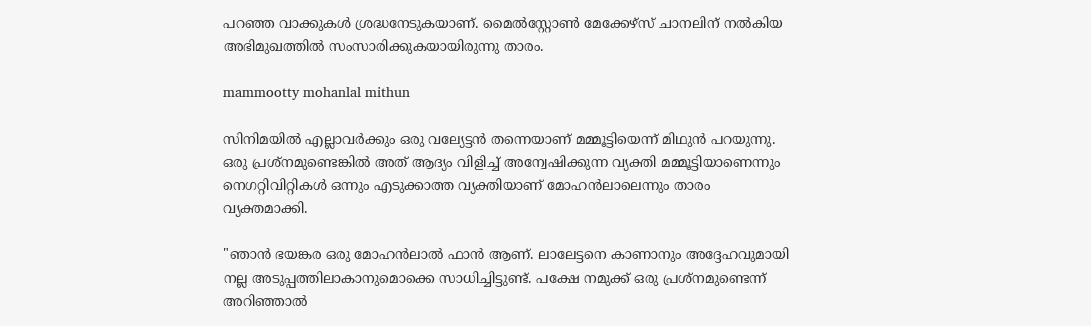പറഞ്ഞ വാക്കുകൾ ശ്രദ്ധനേടുകയാണ്. മൈൽസ്റ്റോൺ മേക്കേഴ്‌സ് ചാനലിന് നൽകിയ അഭിമുഖത്തിൽ സംസാരിക്കുകയായിരുന്നു താരം.

mammootty mohanlal mithun

സിനിമയിൽ എല്ലാവർക്കും ഒരു വല്യേട്ടൻ തന്നെയാണ് മമ്മൂട്ടിയെന്ന് മിഥുൻ പറയുന്നു. ഒരു പ്രശ്നമുണ്ടെങ്കിൽ അത് ആദ്യം വിളിച്ച് അന്വേഷിക്കുന്ന വ്യക്തി മമ്മൂട്ടിയാണെന്നും നെഗറ്റിവിറ്റികൾ ഒന്നും എടുക്കാത്ത വ്യക്തിയാണ് മോഹൻലാലെന്നും താരം വ്യക്തമാക്കി.

"ഞാൻ ഭയങ്കര ഒരു മോഹൻലാൽ ഫാൻ ആണ്. ലാലേട്ടനെ കാണാനും അദ്ദേഹവുമായി നല്ല അടുപ്പത്തിലാകാനുമൊക്കെ സാധിച്ചിട്ടുണ്ട്. പക്ഷേ നമുക്ക് ഒരു പ്രശ്നമുണ്ടെന്ന് അറിഞ്ഞാൽ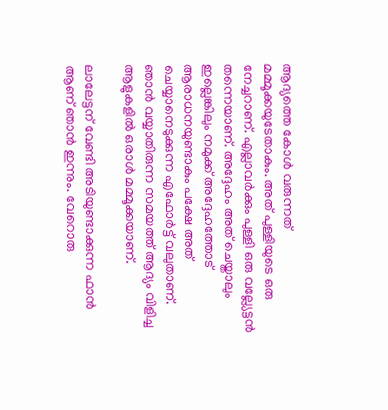ആദ്യത്തെ കോൾ വരുന്നത് മമ്മൂക്കയുടേതാകും. അത് പുള്ളിയുടെ ഒരു നേച്ചറാണ്. എല്ലാവർക്കും പുള്ളി ഒരു വല്ല്യേട്ടൻ തന്നെയാണ്. അദ്ദേഹം അത് ചെയ്താലും ഇല്ലെങ്കിലും നമുക്ക് അദ്ദേഹത്തോട് ആരാധനയുണ്ടാകും പക്ഷേ അത് ചെയ്യാനെടുക്കുന്ന എഫോർട്ട് വലുതാണ്. ഞാൻ വയ്യാതിരുന്ന സമയത്ത് ആദ്യം വിളിച്ച ആളുകളിൽ ഒരാൾ മമ്മൂക്കയാണ്.

ലാലേട്ടന് വേണ്ടി അടിയുണ്ടാക്കുന്ന ഫാൻ ആണ് ഞാൻ ഇന്നും. വേറൊരു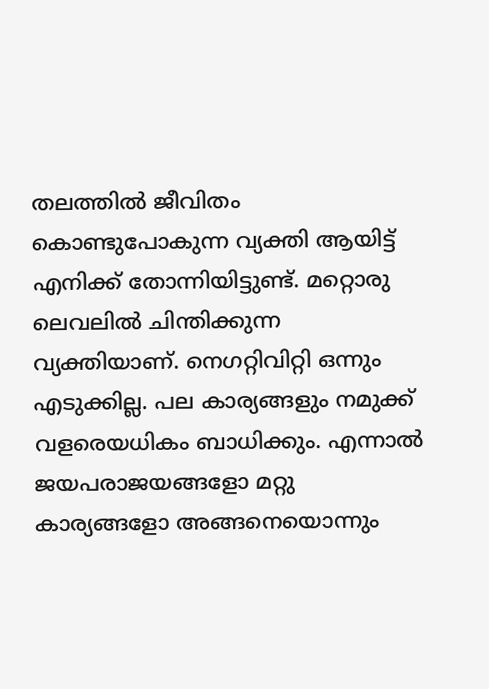തലത്തിൽ ജീവിതം കൊണ്ടുപോകുന്ന വ്യക്തി ആയിട്ട് എനിക്ക് തോന്നിയിട്ടുണ്ട്. മറ്റൊരു ലെവലിൽ ചിന്തിക്കുന്ന വ്യക്തിയാണ്. നെഗറ്റിവിറ്റി ഒന്നും എടുക്കില്ല. പല കാര്യങ്ങളും നമുക്ക് വളരെയധികം ബാധിക്കും. എന്നാൽ ജയപരാജയങ്ങളോ മറ്റു കാര്യങ്ങളോ അങ്ങനെയൊന്നും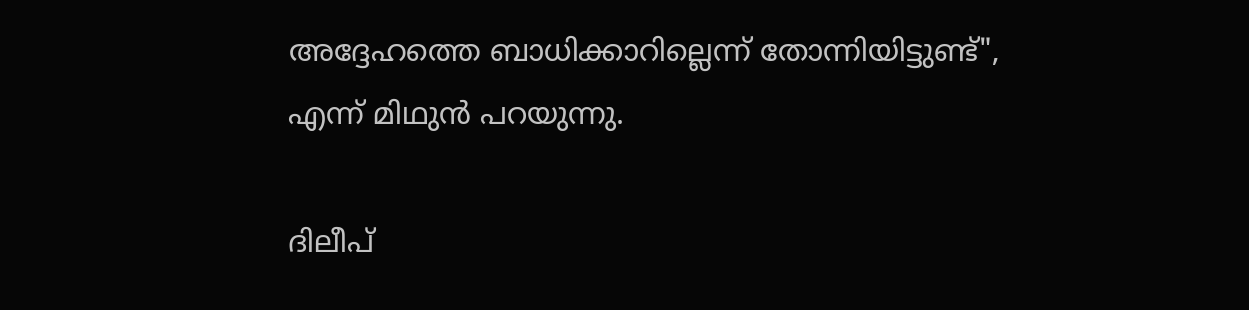അദ്ദേഹത്തെ ബാധിക്കാറില്ലെന്ന് തോന്നിയിട്ടുണ്ട്", എന്ന് മിഥുൻ പറയുന്നു.

ദിലീപ്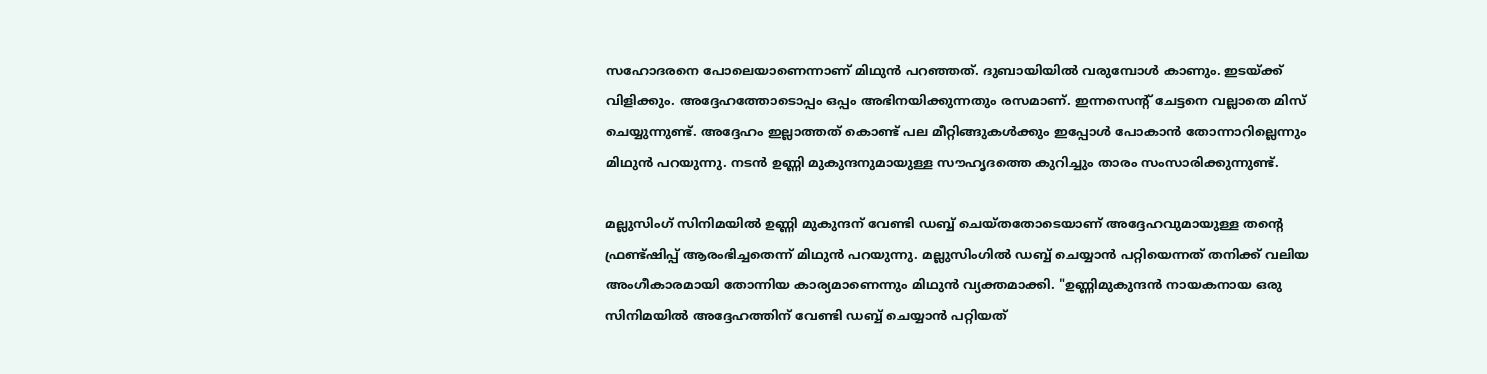സഹോദരനെ പോലെയാണെന്നാണ് മിഥുൻ പറഞ്ഞത്. ദുബായിയിൽ വരുമ്പോൾ കാണും. ഇടയ്ക്ക് വിളിക്കും. അദ്ദേഹത്തോടൊപ്പം ഒപ്പം അഭിനയിക്കുന്നതും രസമാണ്. ഇന്നസെന്റ് ചേട്ടനെ വല്ലാതെ മിസ് ചെയ്യുന്നുണ്ട്. അദ്ദേഹം ഇല്ലാത്തത് കൊണ്ട് പല മീറ്റിങ്ങുകൾക്കും ഇപ്പോൾ പോകാൻ തോന്നാറില്ലെന്നും മിഥുൻ പറയുന്നു. നടൻ ഉണ്ണി മുകുന്ദനുമായുള്ള സൗഹൃദത്തെ കുറിച്ചും താരം സംസാരിക്കുന്നുണ്ട്.

മല്ലുസിംഗ് സിനിമയിൽ ഉണ്ണി മുകുന്ദന് വേണ്ടി ഡബ്ബ് ചെയ്തതോടെയാണ് അദ്ദേഹവുമായുള്ള തന്റെ ഫ്രണ്ട്ഷിപ്പ് ആരംഭിച്ചതെന്ന് മിഥുൻ പറയുന്നു. മല്ലുസിംഗിൽ ഡബ്ബ് ചെയ്യാൻ പറ്റിയെന്നത് തനിക്ക് വലിയ അംഗീകാരമായി തോന്നിയ കാര്യമാണെന്നും മിഥുൻ വ്യക്തമാക്കി. "ഉണ്ണിമുകുന്ദൻ നായകനായ ഒരു സിനിമയിൽ അദ്ദേഹത്തിന് വേണ്ടി ഡബ്ബ് ചെയ്യാൻ പറ്റിയത്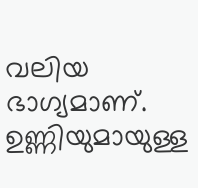വലിയ ഭാഗ്യമാണ്. ഉണ്ണിയുമായുള്ള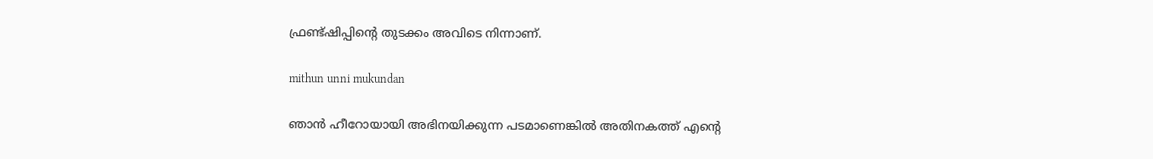ഫ്രണ്ട്ഷിപ്പിന്റെ തുടക്കം അവിടെ നിന്നാണ്.

mithun unni mukundan

ഞാൻ ഹീറോയായി അഭിനയിക്കുന്ന പടമാണെങ്കിൽ അതിനകത്ത് എന്റെ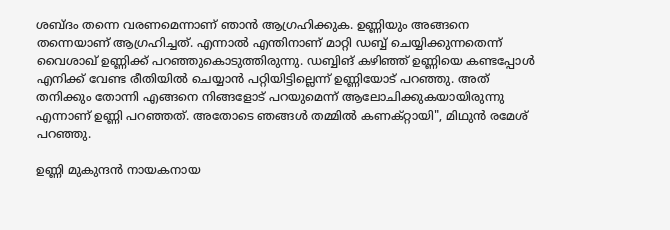ശബ്ദം തന്നെ വരണമെന്നാണ് ഞാൻ ആഗ്രഹിക്കുക. ഉണ്ണിയും അങ്ങനെ തന്നെയാണ് ആഗ്രഹിച്ചത്. എന്നാൽ എന്തിനാണ് മാറ്റി ഡബ്ബ് ചെയ്യിക്കുന്നതെന്ന് വൈശാഖ് ഉണ്ണിക്ക് പറഞ്ഞുകൊടുത്തിരുന്നു. ഡബ്ബിങ് കഴിഞ്ഞ് ഉണ്ണിയെ കണ്ടപ്പോൾ എനിക്ക് വേണ്ട രീതിയിൽ ചെയ്യാൻ പറ്റിയിട്ടില്ലെന്ന് ഉണ്ണിയോട് പറഞ്ഞു. അത് തനിക്കും തോന്നി എങ്ങനെ നിങ്ങളോട് പറയുമെന്ന് ആലോചിക്കുകയായിരുന്നു എന്നാണ് ഉണ്ണി പറഞ്ഞത്. അതോടെ ഞങ്ങൾ തമ്മിൽ കണക്റ്റായി", മിഥുൻ രമേശ് പറഞ്ഞു.

ഉണ്ണി മുകുന്ദൻ നായകനായ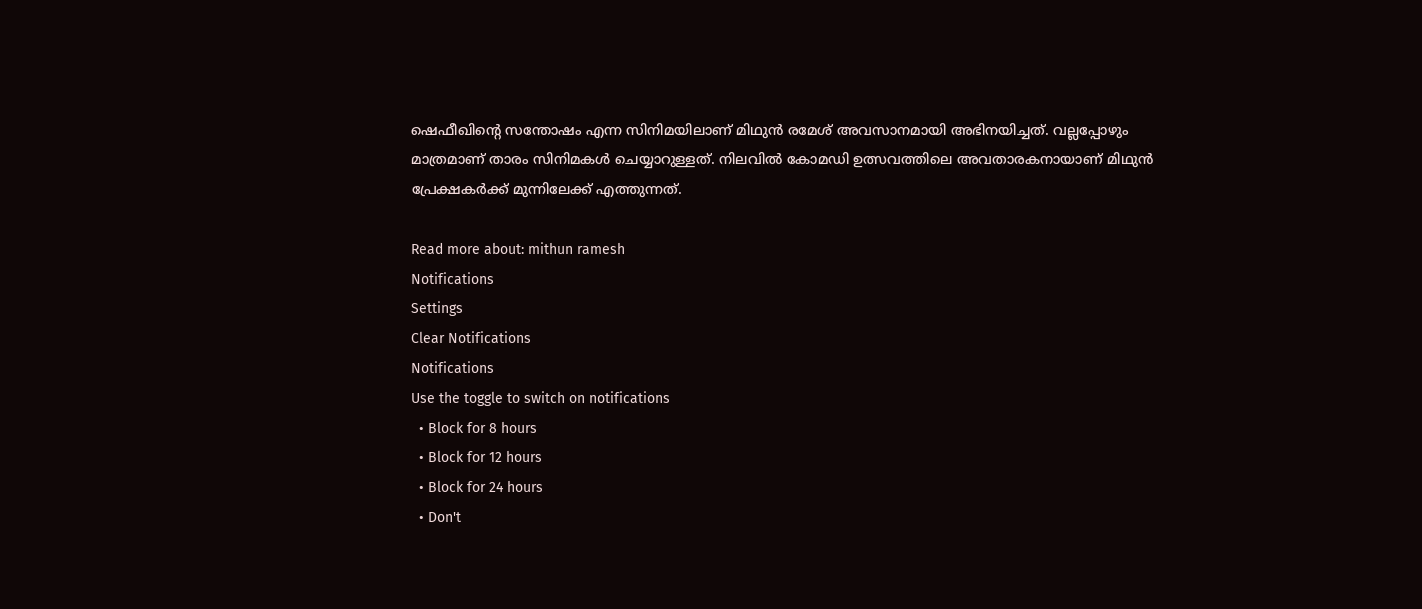ഷെഫീഖിന്റെ സന്തോഷം എന്ന സിനിമയിലാണ് മിഥുൻ രമേശ് അവസാനമായി അഭിനയിച്ചത്. വല്ലപ്പോഴും മാത്രമാണ് താരം സിനിമകൾ ചെയ്യാറുള്ളത്. നിലവിൽ കോമഡി ഉത്സവത്തിലെ അവതാരകനായാണ് മിഥുൻ പ്രേക്ഷകർക്ക് മുന്നിലേക്ക് എത്തുന്നത്.

Read more about: mithun ramesh
Notifications
Settings
Clear Notifications
Notifications
Use the toggle to switch on notifications
  • Block for 8 hours
  • Block for 12 hours
  • Block for 24 hours
  • Don't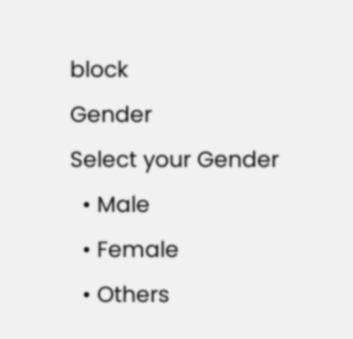block
Gender
Select your Gender
  • Male
  • Female
  • Others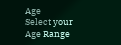Age
Select your Age Range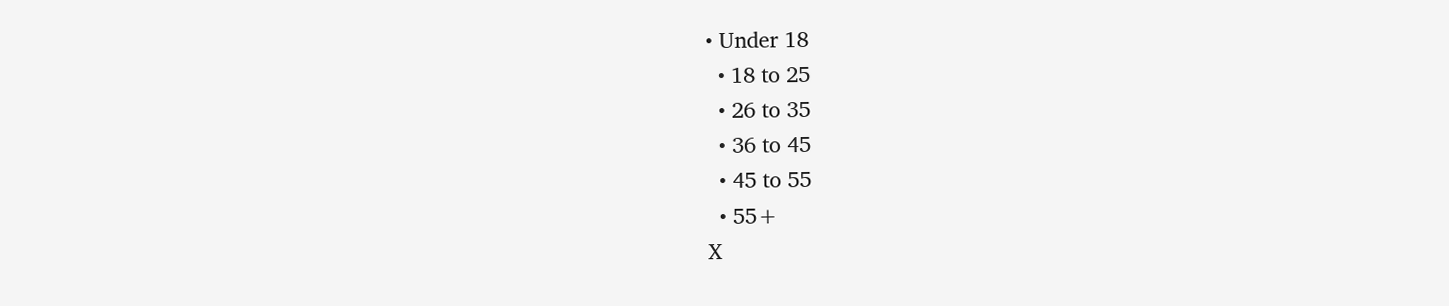• Under 18
  • 18 to 25
  • 26 to 35
  • 36 to 45
  • 45 to 55
  • 55+
X